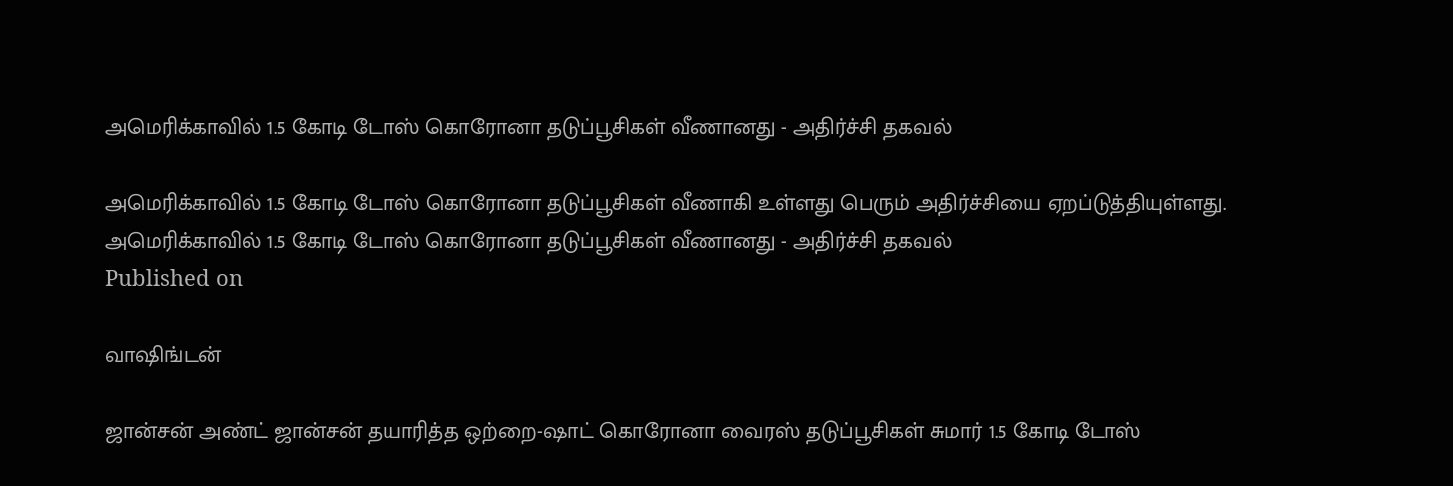அமெரிக்காவில் 1.5 கோடி டோஸ் கொரோனா தடுப்பூசிகள் வீணானது - அதிர்ச்சி தகவல்

அமெரிக்காவில் 1.5 கோடி டோஸ் கொரோனா தடுப்பூசிகள் வீணாகி உள்ளது பெரும் அதிர்ச்சியை ஏறப்டுத்தியுள்ளது.
அமெரிக்காவில் 1.5 கோடி டோஸ் கொரோனா தடுப்பூசிகள் வீணானது - அதிர்ச்சி தகவல்
Published on

வாஷிங்டன்

ஜான்சன் அண்ட் ஜான்சன் தயாரித்த ஒற்றை-ஷாட் கொரோனா வைரஸ் தடுப்பூசிகள் சுமார் 1.5 கோடி டோஸ்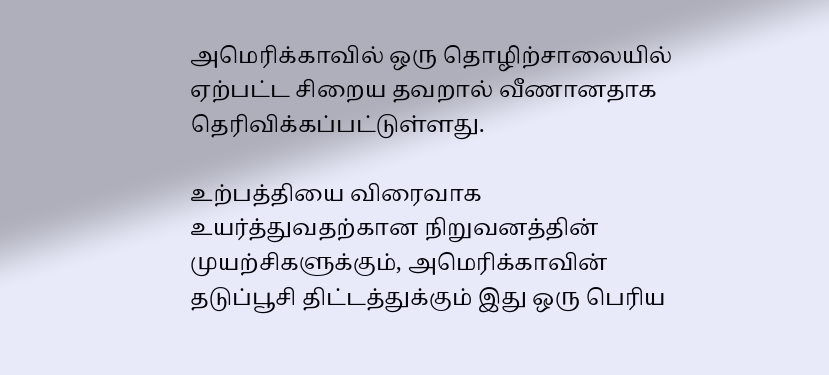அமெரிக்காவில் ஒரு தொழிற்சாலையில் ஏற்பட்ட சிறைய தவறால் வீணானதாக தெரிவிக்கப்பட்டுள்ளது.

உற்பத்தியை விரைவாக உயர்த்துவதற்கான நிறுவனத்தின் முயற்சிகளுக்கும், அமெரிக்காவின் தடுப்பூசி திட்டத்துக்கும் இது ஒரு பெரிய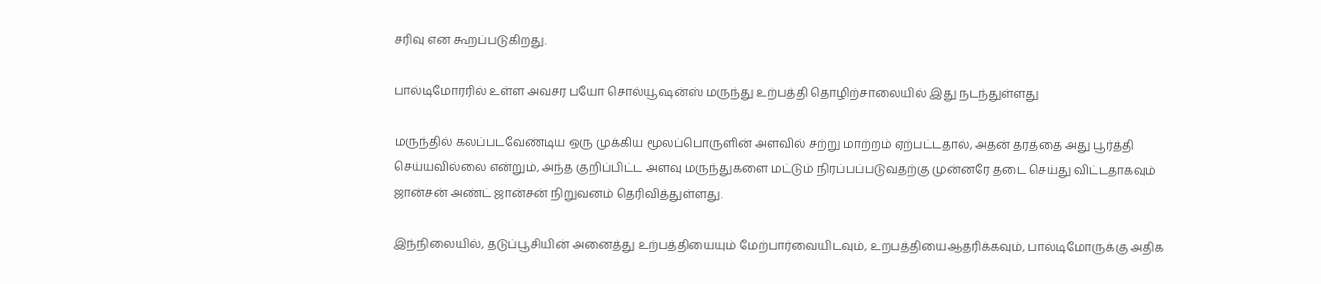சரிவு என கூறப்படுகிறது.

பால்டிமோரரில் உள்ள அவசர பயோ சொல்யூஷன்ஸ் மருந்து உற்பத்தி தொழிற்சாலையில் இது நடந்துள்ளது

மருந்தில் கலப்படவேண்டிய ஒரு முக்கிய மூலப்பொருளின் அளவில் சற்று மாற்றம் ஏற்பட்டதால், அதன் தரத்தை அது பூர்த்தி செய்யவில்லை என்றும், அந்த குறிப்பிட்ட அளவு மருந்துகளை மட்டும் நிரப்பப்படுவதற்கு முன்னரே தடை செய்து விட்டதாகவும் ஜான்சன் அண்ட் ஜான்சன் நிறுவனம் தெரிவித்துள்ளது.

இந்நிலையில், தடுப்பூசியின் அனைத்து உற்பத்தியையும் மேற்பார்வையிடவும், உறபத்தியைஆதரிக்கவும், பால்டிமோருக்கு அதிக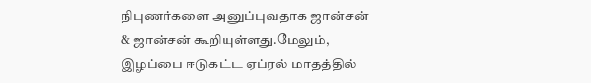நிபுணர்களை அனுப்புவதாக ஜான்சன் & ஜான்சன் கூறியுள்ளது.மேலும், இழப்பை ஈடுகட்ட ஏப்ரல் மாதத்தில்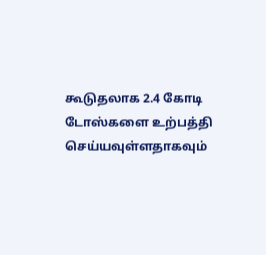கூடுதலாக 2.4 கோடி டோஸ்களை உற்பத்தி செய்யவுள்ளதாகவும்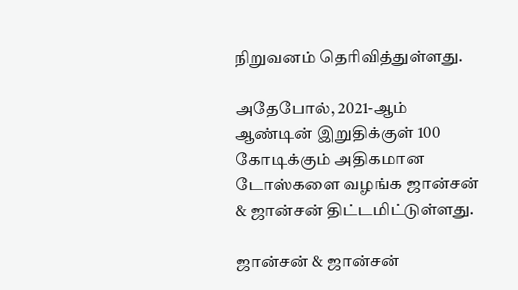நிறுவனம் தெரிவித்துள்ளது.

அதேபோல், 2021-ஆம் ஆண்டின் இறுதிக்குள் 100 கோடிக்கும் அதிகமான டோஸ்களை வழங்க ஜான்சன் & ஜான்சன் திட்டமிட்டுள்ளது.

ஜான்சன் & ஜான்சன்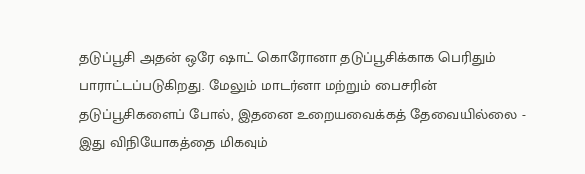தடுப்பூசி அதன் ஒரே ஷாட் கொரோனா தடுப்பூசிக்காக பெரிதும் பாராட்டப்படுகிறது. மேலும் மாடர்னா மற்றும் பைசரின் தடுப்பூசிகளைப் போல், இதனை உறையவைக்கத் தேவையில்லை - இது விநியோகத்தை மிகவும்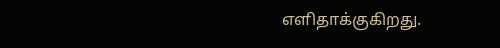எளிதாக்குகிறது.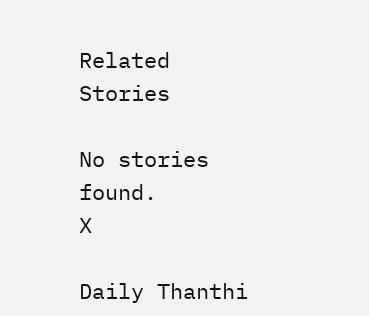Related Stories

No stories found.
X

Daily Thanthi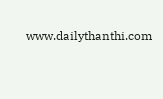www.dailythanthi.com